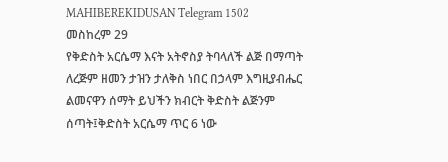MAHIBEREKIDUSAN Telegram 1502
መስከረም 29
የቅድስት አርሴማ እናት አትኖስያ ትባላለች ልጅ በማጣት ለረጅም ዘመን ታዝን ታለቅስ ነበር በኃላም እግዚያብሔር ልመናዋን ሰማት ይህችን ክብርት ቅድስት ልጅንም ሰጣት፤ቅድስት አርሴማ ጥር 6 ነው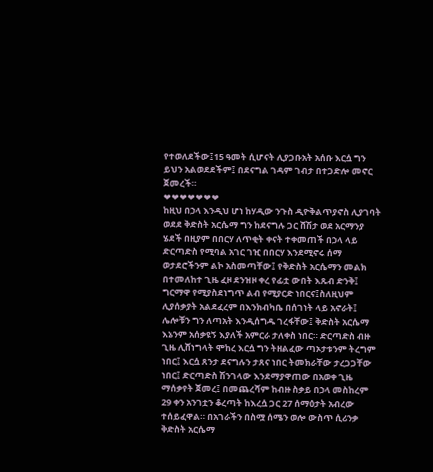የተወለደችው፤15 ዓመት ሲሆናት ሊያጋቡአት አሰቡ እርሷ ግን ይህን አልወደደችም፤ በደናግል ገዳም ገብታ በተጋድሎ መኖር ጀመረች።
❤❤❤❤❤❤❤
ከዚህ በኃላ እንዲህ ሆነ ከሃዲው ንጉስ ዲዮቅልጥያኖስ ሊያገባት ወደደ ቅድስት አርሴማ ግን ከደናግሉ ጋር ሸሽታ ወደ አርማንያ ሄደች በዚያም በበርሃ ለጥቂት ቀናት ተቀመጠች በኃላ ላይ ድርጣድስ የሚባል አገር ገዢ በበርሃ እንደሚኖሩ ሰማ ወታደሮችንም ልኮ አስመጣቸው፤ የቅድስት አርሴማን መልክ በተመለከተ ጊዜ ፈዞ ደንዝዞ ቀረ የፊቷ ውበት እጹብ ድንቅ፤ ግርማዋ የሚያስደነግጥ ልብ የሚያርድ ነበርና፤ስለዚህም ሊያሰቃያት አልደፈረም በእንክብካቤ በሰገነት ላይ አኖራት፤ ሌሎቹን ግን ለጣአት እንዲሰግዱ ገረፋቸው፤ ቅድስት አርሴማ እኔንም አሰቃዩኝ እያለች አምርራ ታለቀስ ነበር። ድርጣድስ ብዙ ጊዜ ሊሸነግላት ሞከረ እርሷ ግን ትዘልፈው ጣኦታቱንም ትረግም ነበር፤ እርሷ ጸንታ ደናግሉን ታጸና ነበር ትመክራቸው ታረጋጋቸው ነበር፤ ድርጣድስ ሽንገላው እንደማያዋጠው በአወቀ ጊዜ ማሰቃየት ጀመረ፤ በመጨረሻም ከብዙ ስቃይ በኃላ መስከረም 29 ቀን አንገቷን ቆረጣት ከእረሷ ጋር 27 ሰማዕታት አብረው ተሰይፈዋል። በአገራችን በስሟ ሰሜን ወሎ ውስጥ ሲሪንቃ ቅድስት አርሴማ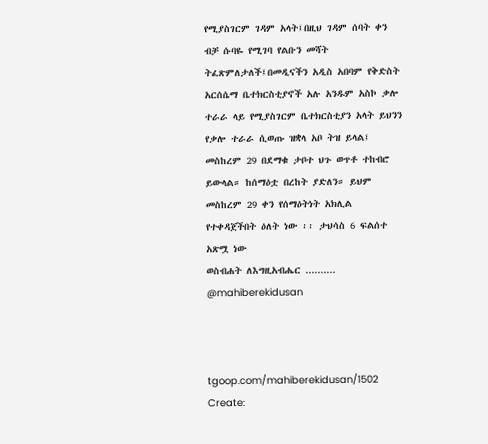የሚያስገርም ገዳም አላት፤በዚህ ገዳም ሰባት ቀን ብቻ ሱባዬ የሚገባ የልቡን መሻት ትፈጽምለታለች፤በመዲናችን አዲስ አበባም የቅድስት አርሰሴማ ቤተክርስቲያኖች አሉ አንዱም አስኮ ቃሎ ተራራ ላይ የሚያስገርም ቤተክርስቲያን አላት ይህንን የቃሎ ተራራ ሲወጡ ዝቋላ አቦ ትዝ ይላል፤ መስከረም 29 በደማቁ ታቦተ ህጉ ወጥቶ ተከብሮ ይውላል። ከሰማዕቷ በረከት ያድለን። ይህም መስከረም 29 ቀን የሰማዕትነት አክሊል የተቀዳጀችበት ዕለት ነው ፡፡ ታህሳስ 6 ፍልሰተ አጽሟ ነው
ወስብሐት ለእግዚአብሔር ..........
@mahiberekidusan



tgoop.com/mahiberekidusan/1502
Create: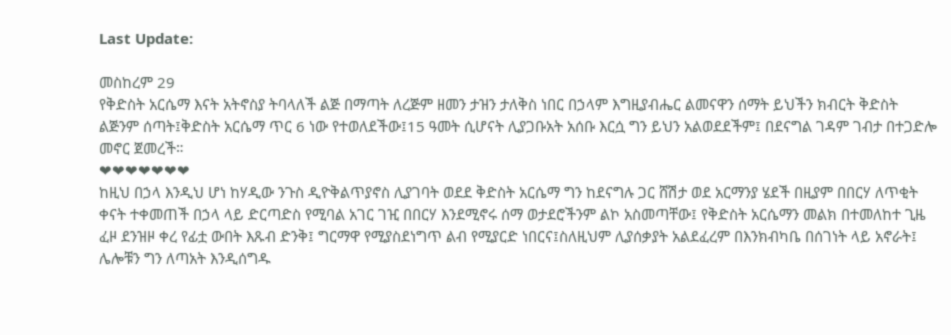Last Update:

መስከረም 29
የቅድስት አርሴማ እናት አትኖስያ ትባላለች ልጅ በማጣት ለረጅም ዘመን ታዝን ታለቅስ ነበር በኃላም እግዚያብሔር ልመናዋን ሰማት ይህችን ክብርት ቅድስት ልጅንም ሰጣት፤ቅድስት አርሴማ ጥር 6 ነው የተወለደችው፤15 ዓመት ሲሆናት ሊያጋቡአት አሰቡ እርሷ ግን ይህን አልወደደችም፤ በደናግል ገዳም ገብታ በተጋድሎ መኖር ጀመረች።
❤❤❤❤❤❤❤
ከዚህ በኃላ እንዲህ ሆነ ከሃዲው ንጉስ ዲዮቅልጥያኖስ ሊያገባት ወደደ ቅድስት አርሴማ ግን ከደናግሉ ጋር ሸሽታ ወደ አርማንያ ሄደች በዚያም በበርሃ ለጥቂት ቀናት ተቀመጠች በኃላ ላይ ድርጣድስ የሚባል አገር ገዢ በበርሃ እንደሚኖሩ ሰማ ወታደሮችንም ልኮ አስመጣቸው፤ የቅድስት አርሴማን መልክ በተመለከተ ጊዜ ፈዞ ደንዝዞ ቀረ የፊቷ ውበት እጹብ ድንቅ፤ ግርማዋ የሚያስደነግጥ ልብ የሚያርድ ነበርና፤ስለዚህም ሊያሰቃያት አልደፈረም በእንክብካቤ በሰገነት ላይ አኖራት፤ ሌሎቹን ግን ለጣአት እንዲሰግዱ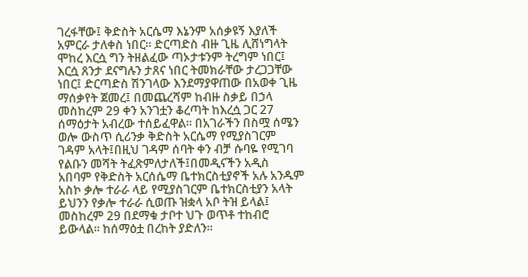ገረፋቸው፤ ቅድስት አርሴማ እኔንም አሰቃዩኝ እያለች አምርራ ታለቀስ ነበር። ድርጣድስ ብዙ ጊዜ ሊሸነግላት ሞከረ እርሷ ግን ትዘልፈው ጣኦታቱንም ትረግም ነበር፤ እርሷ ጸንታ ደናግሉን ታጸና ነበር ትመክራቸው ታረጋጋቸው ነበር፤ ድርጣድስ ሽንገላው እንደማያዋጠው በአወቀ ጊዜ ማሰቃየት ጀመረ፤ በመጨረሻም ከብዙ ስቃይ በኃላ መስከረም 29 ቀን አንገቷን ቆረጣት ከእረሷ ጋር 27 ሰማዕታት አብረው ተሰይፈዋል። በአገራችን በስሟ ሰሜን ወሎ ውስጥ ሲሪንቃ ቅድስት አርሴማ የሚያስገርም ገዳም አላት፤በዚህ ገዳም ሰባት ቀን ብቻ ሱባዬ የሚገባ የልቡን መሻት ትፈጽምለታለች፤በመዲናችን አዲስ አበባም የቅድስት አርሰሴማ ቤተክርስቲያኖች አሉ አንዱም አስኮ ቃሎ ተራራ ላይ የሚያስገርም ቤተክርስቲያን አላት ይህንን የቃሎ ተራራ ሲወጡ ዝቋላ አቦ ትዝ ይላል፤ መስከረም 29 በደማቁ ታቦተ ህጉ ወጥቶ ተከብሮ ይውላል። ከሰማዕቷ በረከት ያድለን።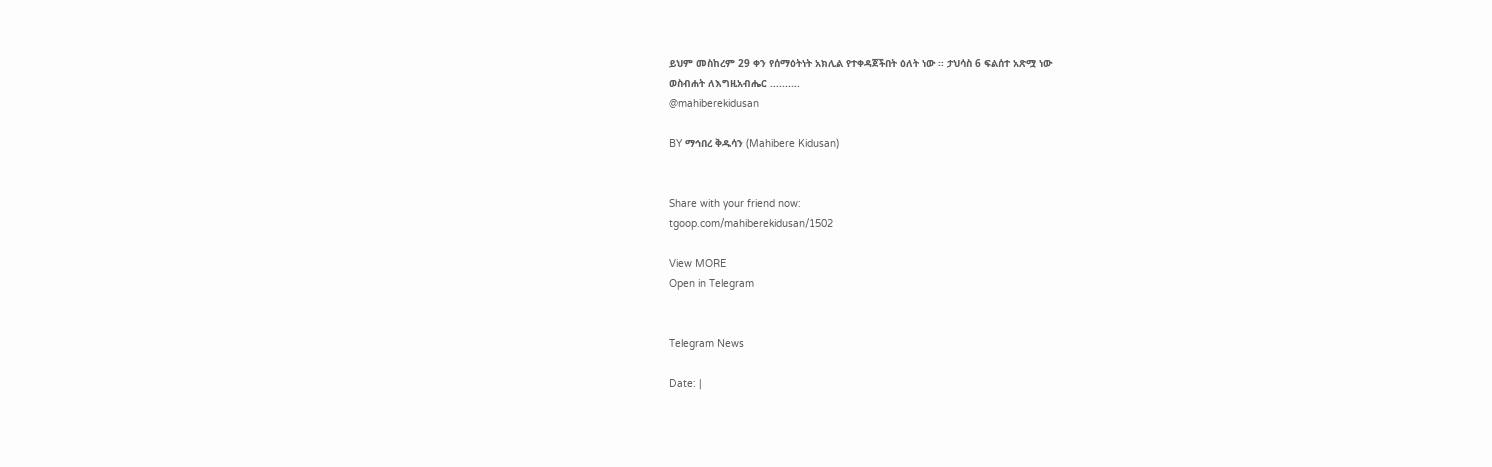ይህም መስከረም 29 ቀን የሰማዕትነት አክሊል የተቀዳጀችበት ዕለት ነው ፡፡ ታህሳስ 6 ፍልሰተ አጽሟ ነው
ወስብሐት ለእግዚአብሔር ..........
@mahiberekidusan

BY ማኅበረ ቅዱሳን (Mahibere Kidusan)


Share with your friend now:
tgoop.com/mahiberekidusan/1502

View MORE
Open in Telegram


Telegram News

Date: |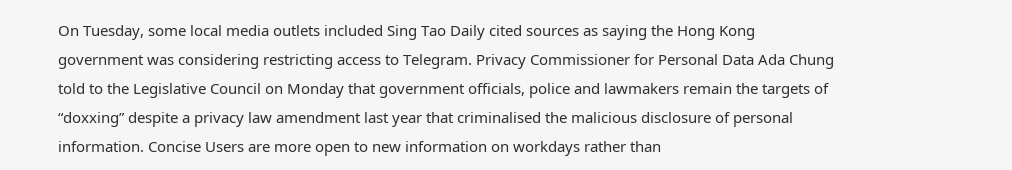On Tuesday, some local media outlets included Sing Tao Daily cited sources as saying the Hong Kong government was considering restricting access to Telegram. Privacy Commissioner for Personal Data Ada Chung told to the Legislative Council on Monday that government officials, police and lawmakers remain the targets of “doxxing” despite a privacy law amendment last year that criminalised the malicious disclosure of personal information. Concise Users are more open to new information on workdays rather than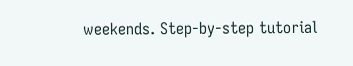weekends. Step-by-step tutorial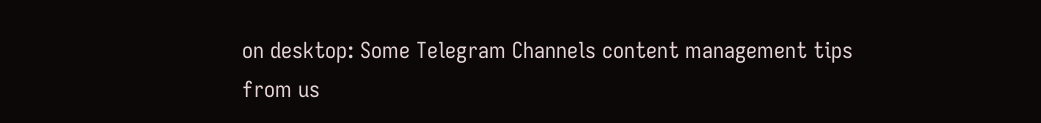on desktop: Some Telegram Channels content management tips
from us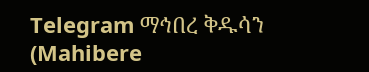Telegram ማኅበረ ቅዱሳን (Mahibere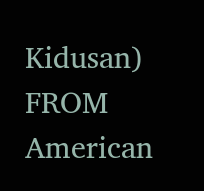Kidusan)
FROM American